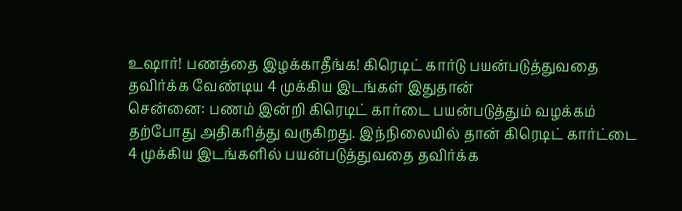உஷார்! பணத்தை இழக்காதீங்க! கிரெடிட் கார்டு பயன்படுத்துவதை தவிர்க்க வேண்டிய 4 முக்கிய இடங்கள் இதுதான்
சென்னை: பணம் இன்றி கிரெடிட் கார்டை பயன்படுத்தும் வழக்கம் தற்போது அதிகரித்து வருகிறது. இந்நிலையில் தான் கிரெடிட் கார்ட்டை 4 முக்கிய இடங்களில் பயன்படுத்துவதை தவிர்க்க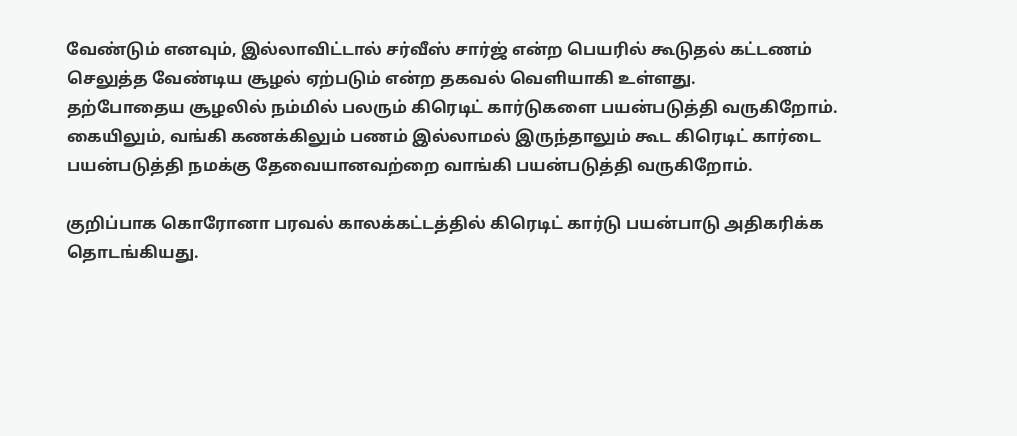வேண்டும் எனவும், இல்லாவிட்டால் சர்வீஸ் சார்ஜ் என்ற பெயரில் கூடுதல் கட்டணம் செலுத்த வேண்டிய சூழல் ஏற்படும் என்ற தகவல் வெளியாகி உள்ளது.
தற்போதைய சூழலில் நம்மில் பலரும் கிரெடிட் கார்டுகளை பயன்படுத்தி வருகிறோம். கையிலும், வங்கி கணக்கிலும் பணம் இல்லாமல் இருந்தாலும் கூட கிரெடிட் கார்டை பயன்படுத்தி நமக்கு தேவையானவற்றை வாங்கி பயன்படுத்தி வருகிறோம்.

குறிப்பாக கொரோனா பரவல் காலக்கட்டத்தில் கிரெடிட் கார்டு பயன்பாடு அதிகரிக்க தொடங்கியது.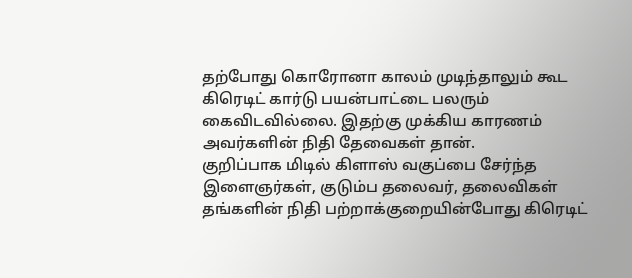தற்போது கொரோனா காலம் முடிந்தாலும் கூட கிரெடிட் கார்டு பயன்பாட்டை பலரும் கைவிடவில்லை. இதற்கு முக்கிய காரணம் அவர்களின் நிதி தேவைகள் தான்.
குறிப்பாக மிடில் கிளாஸ் வகுப்பை சேர்ந்த இளைஞர்கள், குடும்ப தலைவர், தலைவிகள் தங்களின் நிதி பற்றாக்குறையின்போது கிரெடிட்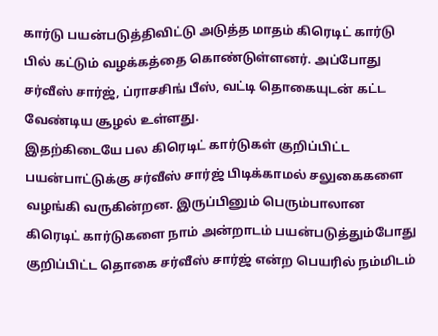கார்டு பயன்படுத்திவிட்டு அடுத்த மாதம் கிரெடிட் கார்டு பில் கட்டும் வழக்கத்தை கொண்டுள்ளனர். அப்போது சர்வீஸ் சார்ஜ், ப்ராசசிங் பீஸ், வட்டி தொகையுடன் கட்ட வேண்டிய சூழல் உள்ளது.
இதற்கிடையே பல கிரெடிட் கார்டுகள் குறிப்பிட்ட பயன்பாட்டுக்கு சர்வீஸ் சார்ஜ் பிடிக்காமல் சலுகைகளை வழங்கி வருகின்றன. இருப்பினும் பெரும்பாலான கிரெடிட் கார்டுகளை நாம் அன்றாடம் பயன்படுத்தும்போது குறிப்பிட்ட தொகை சர்வீஸ் சார்ஜ் என்ற பெயரில் நம்மிடம்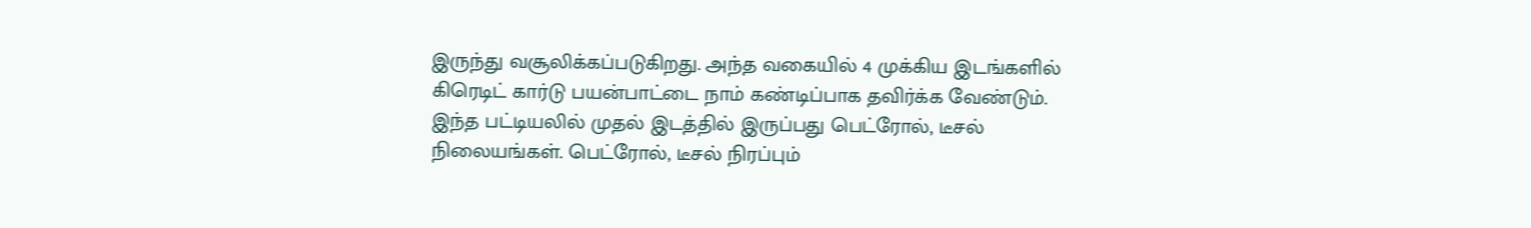இருந்து வசூலிக்கப்படுகிறது. அந்த வகையில் 4 முக்கிய இடங்களில் கிரெடிட் கார்டு பயன்பாட்டை நாம் கண்டிப்பாக தவிர்க்க வேண்டும்.
இந்த பட்டியலில் முதல் இடத்தில் இருப்பது பெட்ரோல், டீசல் நிலையங்கள். பெட்ரோல், டீசல் நிரப்பும்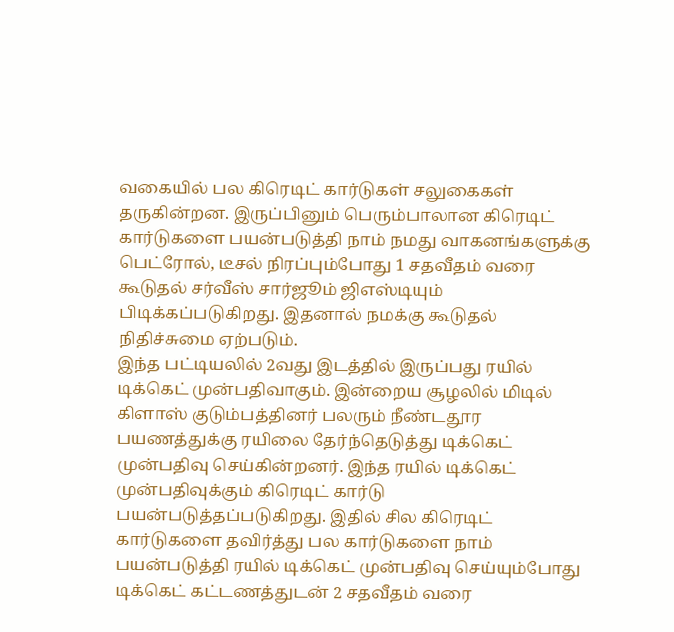வகையில் பல கிரெடிட் கார்டுகள் சலுகைகள் தருகின்றன. இருப்பினும் பெரும்பாலான கிரெடிட் கார்டுகளை பயன்படுத்தி நாம் நமது வாகனங்களுக்கு பெட்ரோல், டீசல் நிரப்பும்போது 1 சதவீதம் வரை கூடுதல் சர்வீஸ் சார்ஜூம் ஜிஎஸ்டியும் பிடிக்கப்படுகிறது. இதனால் நமக்கு கூடுதல் நிதிச்சுமை ஏற்படும்.
இந்த பட்டியலில் 2வது இடத்தில் இருப்பது ரயில் டிக்கெட் முன்பதிவாகும். இன்றைய சூழலில் மிடில் கிளாஸ் குடும்பத்தினர் பலரும் நீண்டதூர பயணத்துக்கு ரயிலை தேர்ந்தெடுத்து டிக்கெட் முன்பதிவு செய்கின்றனர். இந்த ரயில் டிக்கெட் முன்பதிவுக்கும் கிரெடிட் கார்டு பயன்படுத்தப்படுகிறது. இதில் சில கிரெடிட் கார்டுகளை தவிர்த்து பல கார்டுகளை நாம் பயன்படுத்தி ரயில் டிக்கெட் முன்பதிவு செய்யும்போது டிக்கெட் கட்டணத்துடன் 2 சதவீதம் வரை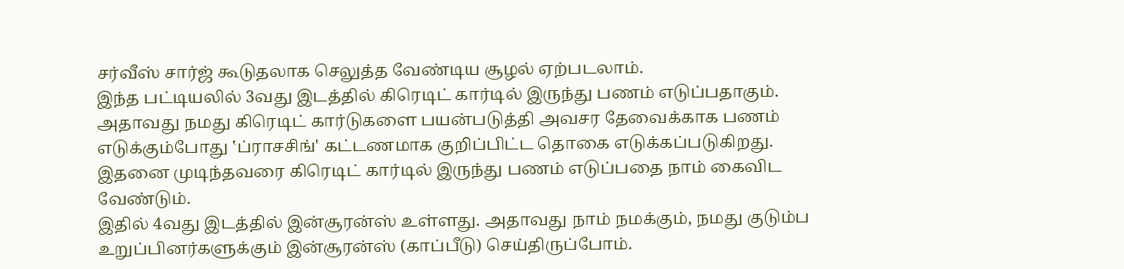சர்வீஸ் சார்ஜ் கூடுதலாக செலுத்த வேண்டிய சூழல் ஏற்படலாம்.
இந்த பட்டியலில் 3வது இடத்தில் கிரெடிட் கார்டில் இருந்து பணம் எடுப்பதாகும். அதாவது நமது கிரெடிட் கார்டுகளை பயன்படுத்தி அவசர தேவைக்காக பணம் எடுக்கும்போது ‛ப்ராசசிங்' கட்டணமாக குறிப்பிட்ட தொகை எடுக்கப்படுகிறது. இதனை முடிந்தவரை கிரெடிட் கார்டில் இருந்து பணம் எடுப்பதை நாம் கைவிட வேண்டும்.
இதில் 4வது இடத்தில் இன்சூரன்ஸ் உள்ளது. அதாவது நாம் நமக்கும், நமது குடும்ப உறுப்பினர்களுக்கும் இன்சூரன்ஸ் (காப்பீடு) செய்திருப்போம்.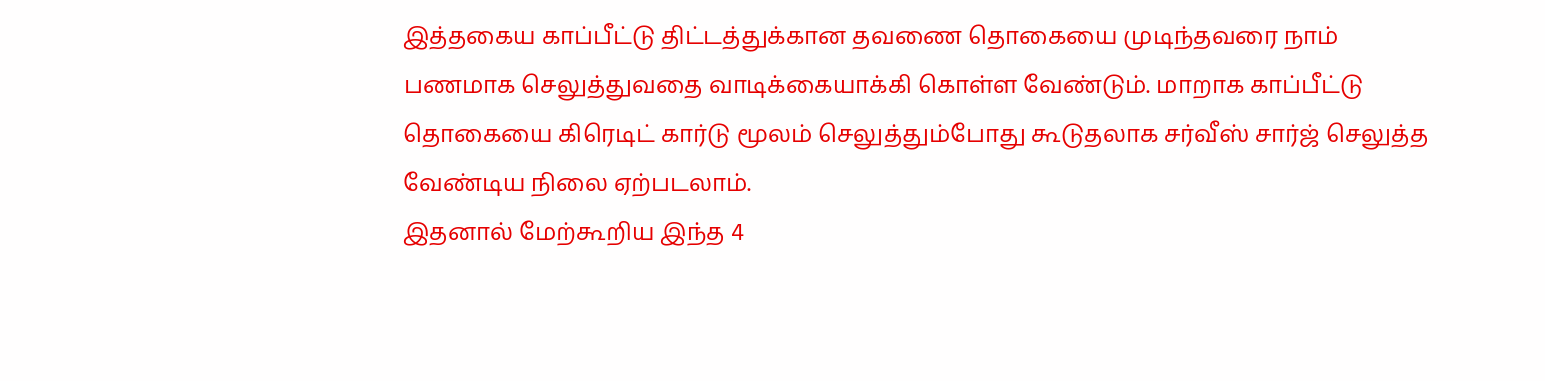இத்தகைய காப்பீட்டு திட்டத்துக்கான தவணை தொகையை முடிந்தவரை நாம் பணமாக செலுத்துவதை வாடிக்கையாக்கி கொள்ள வேண்டும். மாறாக காப்பீட்டு தொகையை கிரெடிட் கார்டு மூலம் செலுத்தும்போது கூடுதலாக சர்வீஸ் சார்ஜ் செலுத்த வேண்டிய நிலை ஏற்படலாம்.
இதனால் மேற்கூறிய இந்த 4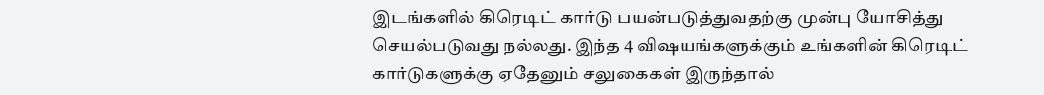இடங்களில் கிரெடிட் கார்டு பயன்படுத்துவதற்கு முன்பு யோசித்து செயல்படுவது நல்லது. இந்த 4 விஷயங்களுக்கும் உங்களின் கிரெடிட் கார்டுகளுக்கு ஏதேனும் சலுகைகள் இருந்தால்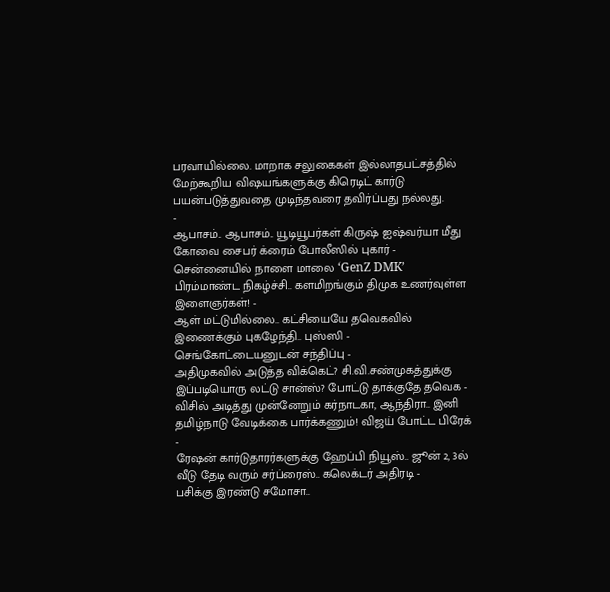பரவாயில்லை. மாறாக சலுகைகள் இல்லாதபட்சத்தில் மேற்கூறிய விஷயங்களுக்கு கிரெடிட் கார்டு பயன்படுத்துவதை முடிந்தவரை தவிர்ப்பது நல்லது.
-
ஆபாசம்.. ஆபாசம்.. யூடியூபர்கள் கிருஷ் ஐஷ்வர்யா மீது கோவை சைபர் க்ரைம் போலீஸில் புகார் -
சென்னையில் நாளை மாலை ‘GenZ DMK’ பிரம்மாண்ட நிகழ்ச்சி.. களமிறங்கும் திமுக உணர்வுள்ள இளைஞர்கள்! -
ஆள் மட்டுமில்லை.. கட்சியையே தவெகவில் இணைக்கும் புகழேந்தி.. புஸ்ஸி - செங்கோட்டையனுடன் சந்திப்பு -
அதிமுகவில் அடுத்த விக்கெட்? சி.வி.சண்முகத்துக்கு இப்படியொரு லட்டு சான்ஸ்? போட்டு தாக்குதே தவெக -
விசில் அடித்து முன்னேறும் கர்நாடகா, ஆந்திரா.. இனி தமிழ்நாடு வேடிக்கை பார்க்கணும்! விஜய் போட்ட பிரேக் -
ரேஷன் கார்டுதாரர்களுக்கு ஹேப்பி நியூஸ்.. ஜூன் 2, 3ல் வீடு தேடி வரும் சர்ப்ரைஸ்.. கலெக்டர் அதிரடி -
பசிக்கு இரண்டு சமோசா..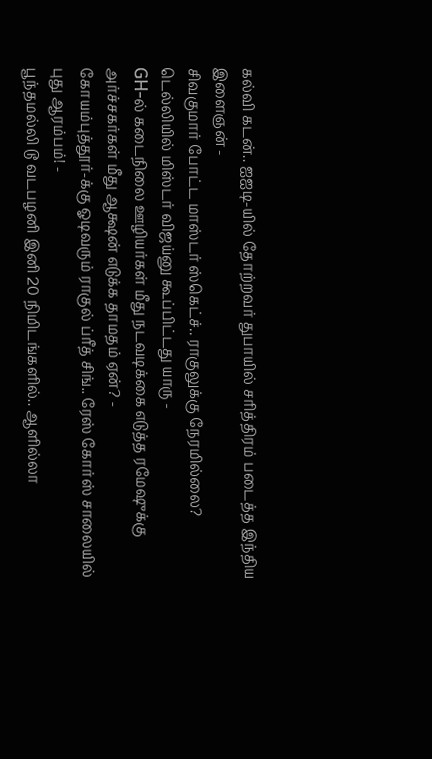கல்வி கடன்.. ஐஐடி-யில் தோற்றவர் துபாயில் சரித்திரம் படைத்த இந்திய இளைஞன் -
சிவகுமார் போட்ட மாஸ்டர் ஸ்கெட்ச்.. ராகுலுக்கு நேரமில்லை? டெல்லியில் மிஸ்டர் விஜய்னு கூப்பிட்டது யாரு -
GH-ல் கடைநிலை ஊழியர்கள் மீது நடவடிக்கை எடுத்த ரமேஷுக்கு அர்ச்சகர்கள் மீது ஆக்ஷன் எடுக்க தாமதம் ஏன்? -
கோயம்புத்தூர்-க்கு ஓடிவரும் ராகுல் ப்ரீத் சிங்.. ரேஸ் கோர்ஸ் சாலையில் புது ஆரம்பம்! -
பூந்தமல்லி டூ வடபழனி இனி 20 நிமிடங்களில்.. ஆளில்லா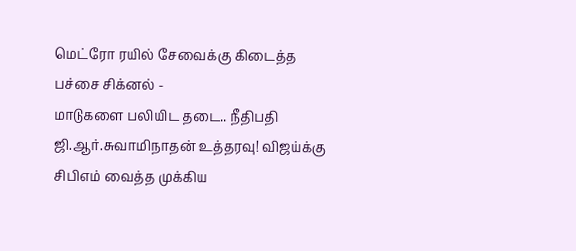மெட்ரோ ரயில் சேவைக்கு கிடைத்த பச்சை சிக்னல் -
மாடுகளை பலியிட தடை.. நீதிபதி ஜி.ஆர்.சுவாமிநாதன் உத்தரவு! விஜய்க்கு சிபிஎம் வைத்த முக்கிய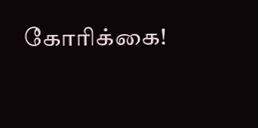கோரிக்கை!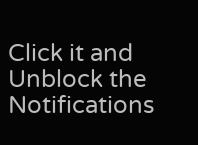Click it and Unblock the Notifications